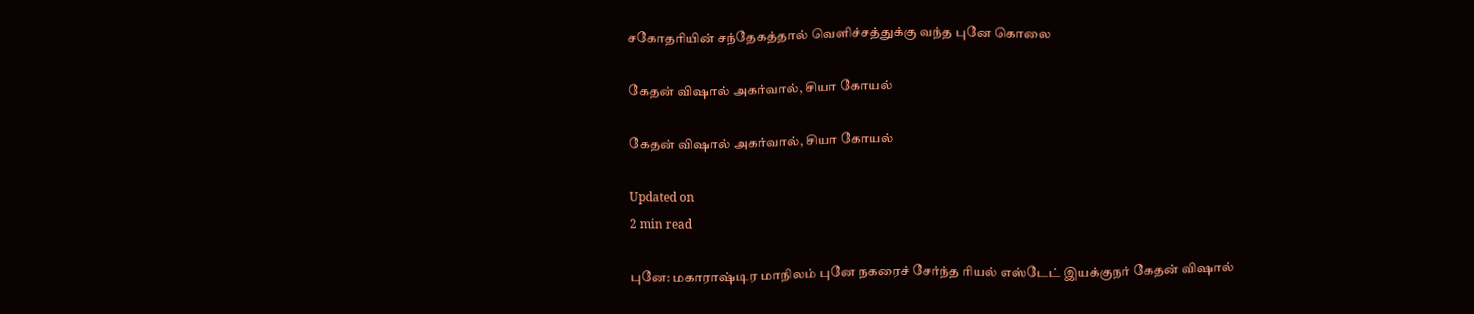சகோதரியின் சந்தேகத்தால் வெளிச்சத்துக்கு வந்த புனே கொலை

கேதன் விஷால் அகர்வால், சியா கோயல்

கேதன் விஷால் அகர்வால், சியா கோயல்

Updated on
2 min read

புனே: மகாராஷ்டிர மாநிலம் புனே நகரைச் சேர்ந்த ரியல் எஸ்டேட் இயக்குநர் கேதன் விஷால்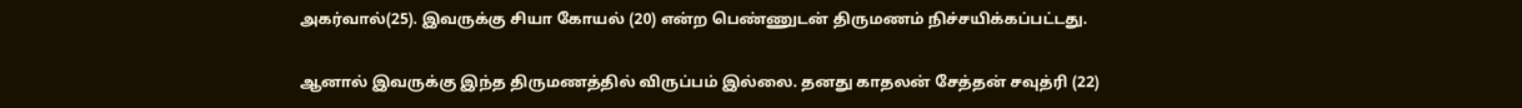அகர்வால்(25). இவருக்கு சியா கோயல் (20) என்ற பெண்ணுடன் திருமணம் நிச்சயிக்கப்பட்டது.

ஆனால் இவருக்கு இந்த திருமணத்தில் விருப்பம் இல்லை. தனது காதலன் சேத்தன் சவுத்ரி (22)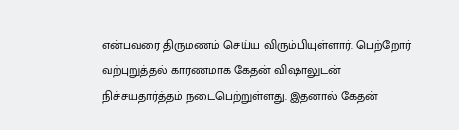என்பவரை திருமணம் செய்ய விரும்பியுள்ளார். பெற்றோர் வற்புறுத்தல் காரணமாக கேதன் விஷாலுடன் நிச்சயதார்த்தம் நடைபெற்றுள்ளது. இதனால் கேதன்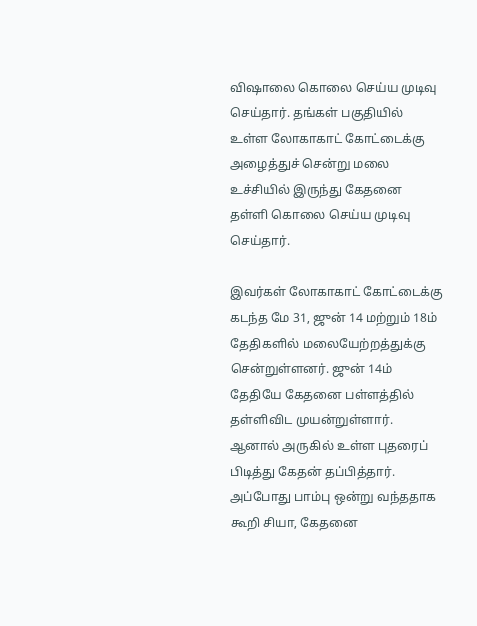விஷாலை கொலை செய்ய முடிவு செய்தார். தங்கள் பகுதியில் உள்ள லோகாகாட் கோட்டைக்கு அழைத்துச் சென்று மலை உச்சியில் இருந்து கேதனை தள்ளி கொலை செய்ய முடிவு செய்தார்.

இவர்கள் லோகாகாட் கோட்டைக்கு கடந்த மே 31, ஜுன் 14 மற்றும் 18ம் தேதிகளில் மலையேற்றத்துக்கு சென்றுள்ளனர். ஜுன் 14ம் தேதியே கேதனை பள்ளத்தில் தள்ளிவிட முயன்றுள்ளார். ஆனால் அருகில் உள்ள புதரைப் பிடித்து கேதன் தப்பித்தார். அப்போது பாம்பு ஒன்று வந்ததாக கூறி சியா, கேதனை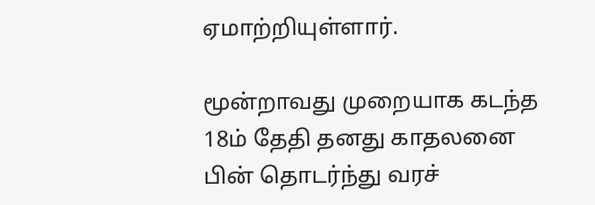ஏமாற்றியுள்ளார்.

மூன்றாவது முறையாக கடந்த 18ம் தேதி தனது காதலனை பின் தொடர்ந்து வரச்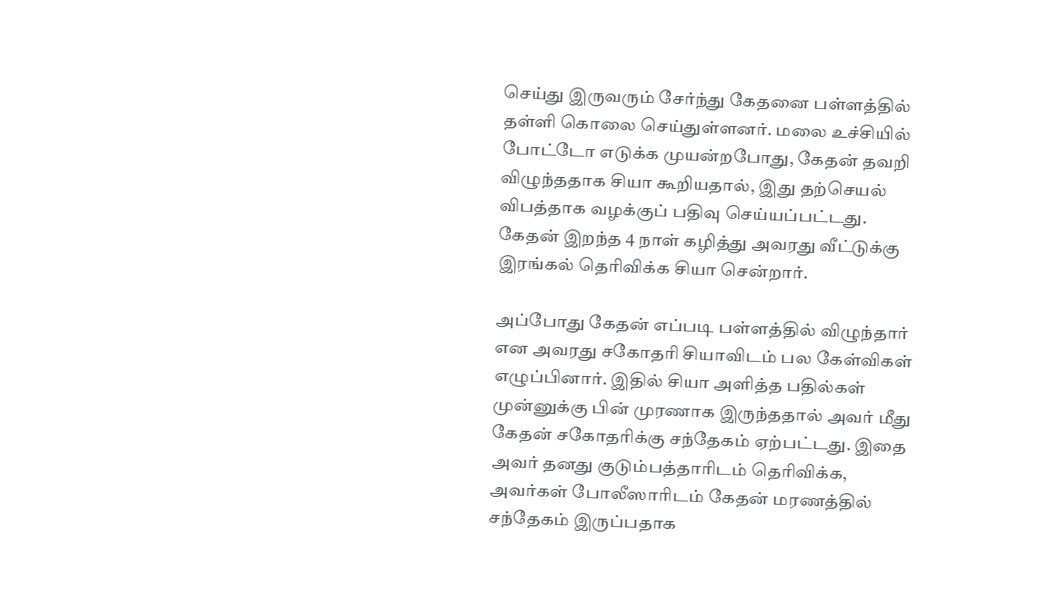செய்து இருவரும் சேர்ந்து கேதனை பள்ளத்தில் தள்ளி கொலை செய்துள்ளனர். மலை உச்சியில் போட்டோ எடுக்க முயன்றபோது, கேதன் தவறி விழுந்ததாக சியா கூறியதால், இது தற்செயல் விபத்தாக வழக்குப் பதிவு செய்யப்பட்டது. கேதன் இறந்த 4 நாள் கழித்து அவரது வீட்டுக்கு இரங்கல் தெரிவிக்க சியா சென்றார்.

அப்போது கேதன் எப்படி பள்ளத்தில் விழுந்தார் என அவரது சகோதரி சியாவிடம் பல கேள்விகள் எழுப்பினார். இதில் சியா அளித்த பதில்கள் முன்னுக்கு பின் முரணாக இருந்ததால் அவர் மீது கேதன் சகோதரிக்கு சந்தேகம் ஏற்பட்டது. இதை அவர் தனது குடும்பத்தாரிடம் தெரிவிக்க, அவர்கள் போலீஸாரிடம் கேதன் மரணத்தில் சந்தேகம் இருப்பதாக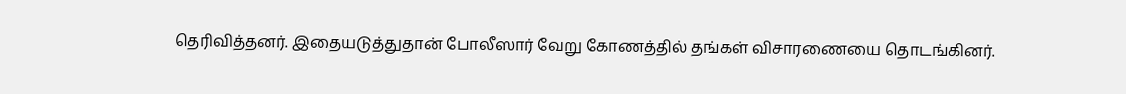தெரிவித்தனர். இதையடுத்துதான் போலீஸார் வேறு கோணத்தில் தங்கள் விசாரணையை தொடங்கினர்.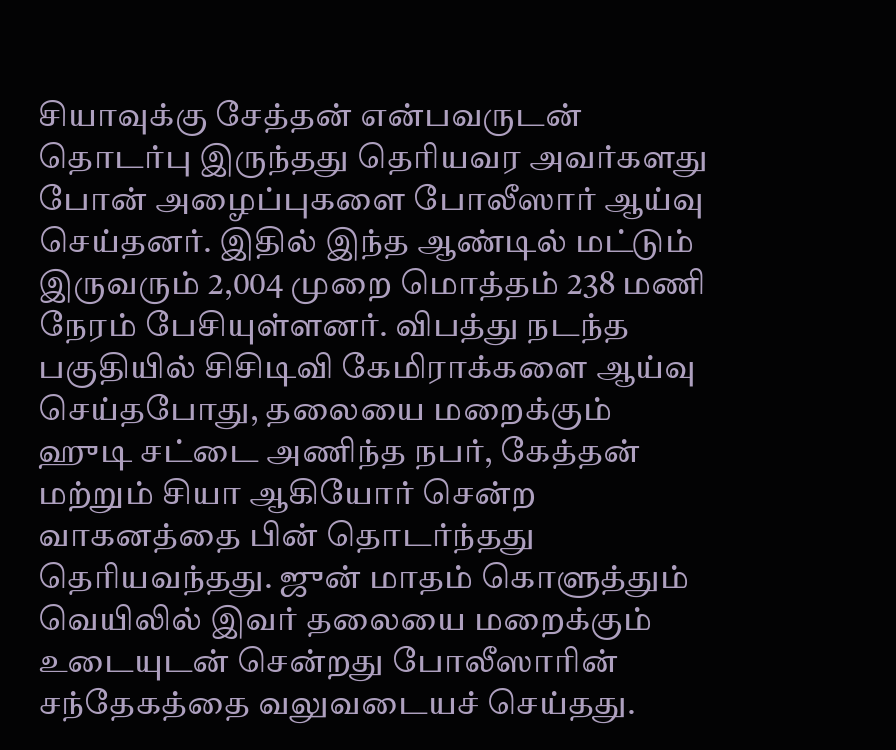சியாவுக்கு சேத்தன் என்பவருடன் தொடர்பு இருந்தது தெரியவர அவர்களது போன் அழைப்புகளை போலீஸார் ஆய்வு செய்தனர். இதில் இந்த ஆண்டில் மட்டும் இருவரும் 2,004 முறை மொத்தம் 238 மணி நேரம் பேசியுள்ளனர். விபத்து நடந்த பகுதியில் சிசிடிவி கேமிராக்களை ஆய்வு செய்தபோது, தலையை மறைக்கும் ஹுடி சட்டை அணிந்த நபர், கேத்தன் மற்றும் சியா ஆகியோர் சென்ற வாகனத்தை பின் தொடர்ந்தது தெரியவந்தது. ஜுன் மாதம் கொளுத்தும் வெயிலில் இவர் தலையை மறைக்கும் உடையுடன் சென்றது போலீஸாரின் சந்தேகத்தை வலுவடையச் செய்தது.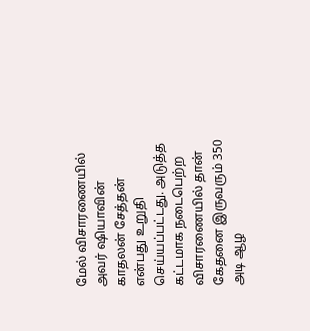மேல் விசாரணையில் அவர் ஷியாவின் காதலன் சேத்தன் என்பது உறுதி செய்யப்பட்டது. அடுத்த கட்டமாக நடைபெற்ற விசாரணையில் தான் கேதனை இருவரும் 350 அடி ஆழ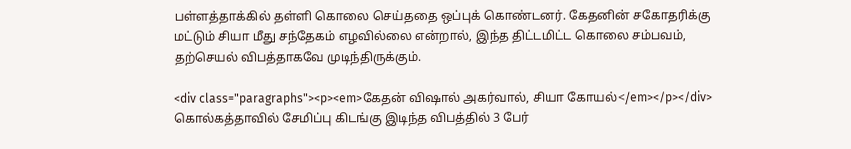பள்ளத்தாக்கில் தள்ளி கொலை செய்ததை ஒப்புக் கொண்டனர். கேதனின் சகோதரிக்கு மட்டும் சியா மீது சந்தேகம் எழவில்லை என்றால், இந்த திட்டமிட்ட கொலை சம்பவம், தற்செயல் விபத்தாகவே முடிந்திருக்கும்.

<div class="paragraphs"><p><em>கேதன் விஷால் அகர்வால், சியா கோயல்</em></p></div>
கொல்கத்தாவில் சேமிப்பு கிடங்கு இடிந்த விபத்தில் 3 பேர்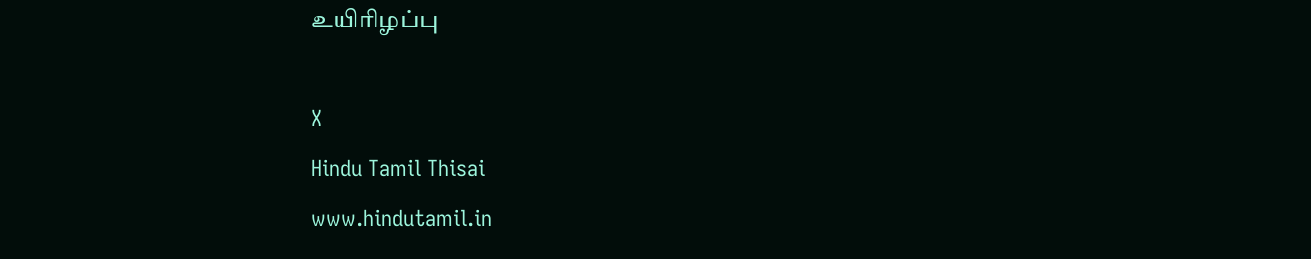உயிரிழப்பு

X
Hindu Tamil Thisai
www.hindutamil.in